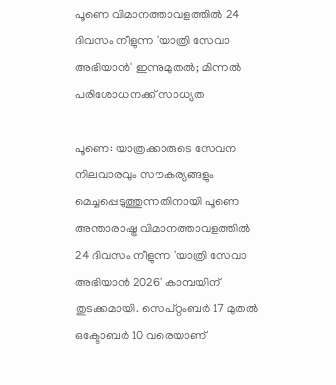പൂണെ വിമാനത്താവളത്തിൽ 24 ദിവസം നീളുന്ന 'യാത്രി സേവാ അഭിയാൻ' ഇന്നുമുതൽ; മിന്നൽ പരിശോധനക്ക് സാധ്യത

പൂണെ: യാത്രക്കാരുടെ സേവന നിലവാരവും സൗകര്യങ്ങളും മെച്ചപ്പെടുത്തുന്നതിനായി പൂണെ അന്താരാഷ്ട്ര വിമാനത്താവളത്തിൽ 24 ദിവസം നീളുന്ന 'യാത്രി സേവാ അഭിയാൻ 2026' കാമ്പയിന് തുടക്കമായി. സെപ്റ്റംബർ 17 മുതൽ ഒക്ടോബർ 10 വരെയാണ്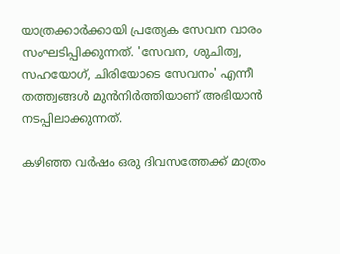യാത്രക്കാർക്കായി പ്രത്യേക സേവന വാരം സംഘടിപ്പിക്കുന്നത്. 'സേവന, ശുചിത്വ, സഹയോഗ്, ചിരിയോടെ സേവനം' എന്നീ തത്ത്വങ്ങൾ മുൻനിർത്തിയാണ് അഭിയാൻ നടപ്പിലാക്കുന്നത്.

കഴിഞ്ഞ വർഷം ഒരു ദിവസത്തേക്ക് മാത്രം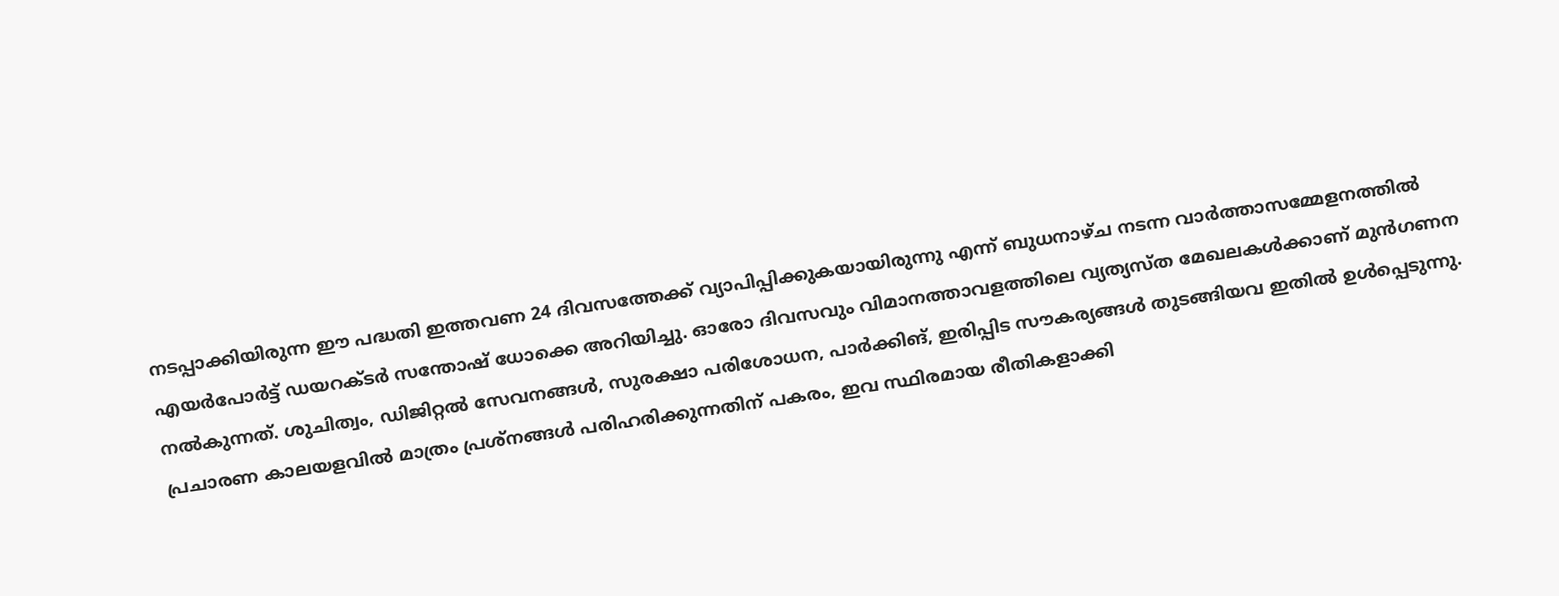നടപ്പാക്കിയിരുന്ന ഈ പദ്ധതി ഇത്തവണ 24 ദിവസത്തേക്ക് വ്യാപിപ്പിക്കുകയായിരുന്നു എന്ന് ബുധനാഴ്ച നടന്ന വാർത്താസമ്മേളനത്തിൽ എയർപോർട്ട് ഡയറക്ടർ സന്തോഷ് ധോക്കെ അറിയിച്ചു. ഓരോ ദിവസവും വിമാനത്താവളത്തിലെ വ്യത്യസ്ത മേഖലകൾക്കാണ് മുൻഗണന നൽകുന്നത്. ശുചിത്വം, ഡിജിറ്റൽ സേവനങ്ങൾ, സുരക്ഷാ പരിശോധന, പാർക്കിങ്, ഇരിപ്പിട സൗകര്യങ്ങൾ തുടങ്ങിയവ ഇതിൽ ഉൾപ്പെടുന്നു. പ്രചാരണ കാലയളവിൽ മാത്രം പ്രശ്നങ്ങൾ പരിഹരിക്കുന്നതിന് പകരം, ഇവ സ്ഥിരമായ രീതികളാക്കി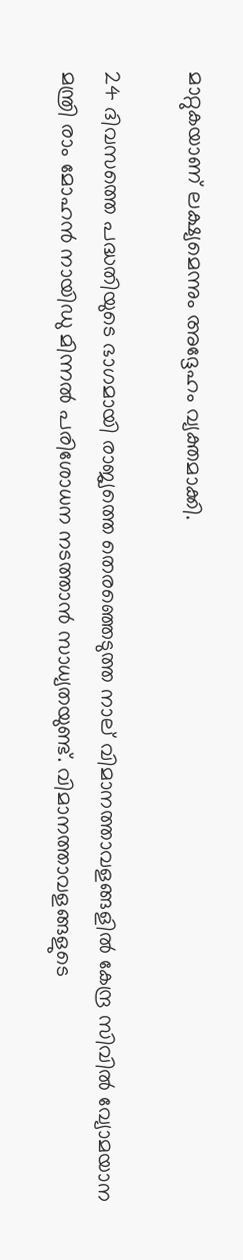മാറ്റുകയാണ് ലക്ഷ്യമെന്നും അദ്ദേഹം വ്യക്തമാക്കി.

24 ദിവസത്തെ പദ്ധതിയുടെ ഭാഗമായി രാജ്യത്തെ തെരഞ്ഞെടുത്ത നാല് വിമാനത്താവളങ്ങളിൽ കേന്ദ്ര സിവിൽ വ്യോമയാന മന്ത്രി രാം മോഹൻ നായിഡു മിന്നൽ പരിശോധന നടത്താൻ സാധ്യതയുണ്ട്. വിമാനത്താവളങ്ങളുടെ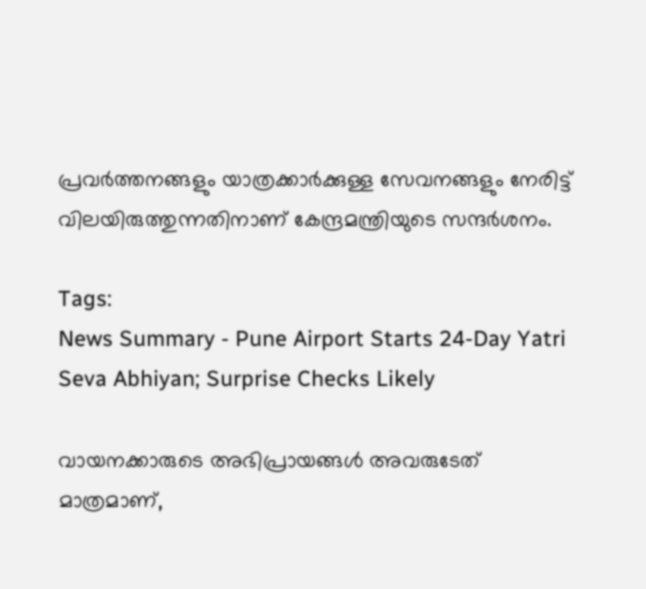പ്രവർത്തനങ്ങളും യാത്രക്കാർക്കുള്ള സേവനങ്ങളും നേരിട്ട് വിലയിരുത്തുന്നതിനാണ് കേന്ദ്രമന്ത്രിയുടെ സന്ദർശനം.

Tags:
News Summary - Pune Airport Starts 24-Day Yatri Seva Abhiyan; Surprise Checks Likely

വായനക്കാരുടെ അഭിപ്രായങ്ങള്‍ അവരുടേത് മാത്രമാണ്,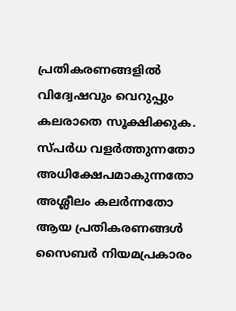പ്രതികരണങ്ങളിൽ വിദ്വേഷവും വെറുപ്പും കലരാതെ സൂക്ഷിക്കുക. സ്പർധ വളർത്തുന്നതോ അധിക്ഷേപമാകുന്നതോ അശ്ലീലം കലർന്നതോ ആയ പ്രതികരണങ്ങൾ സൈബർ നിയമപ്രകാരം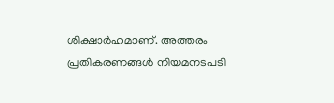ശിക്ഷാർഹമാണ്. അത്തരം പ്രതികരണങ്ങൾ നിയമനടപടി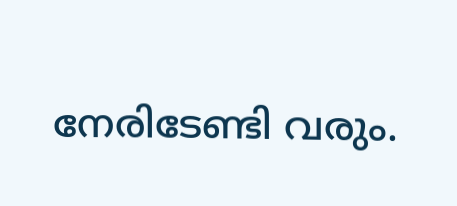നേരിടേണ്ടി വരും.